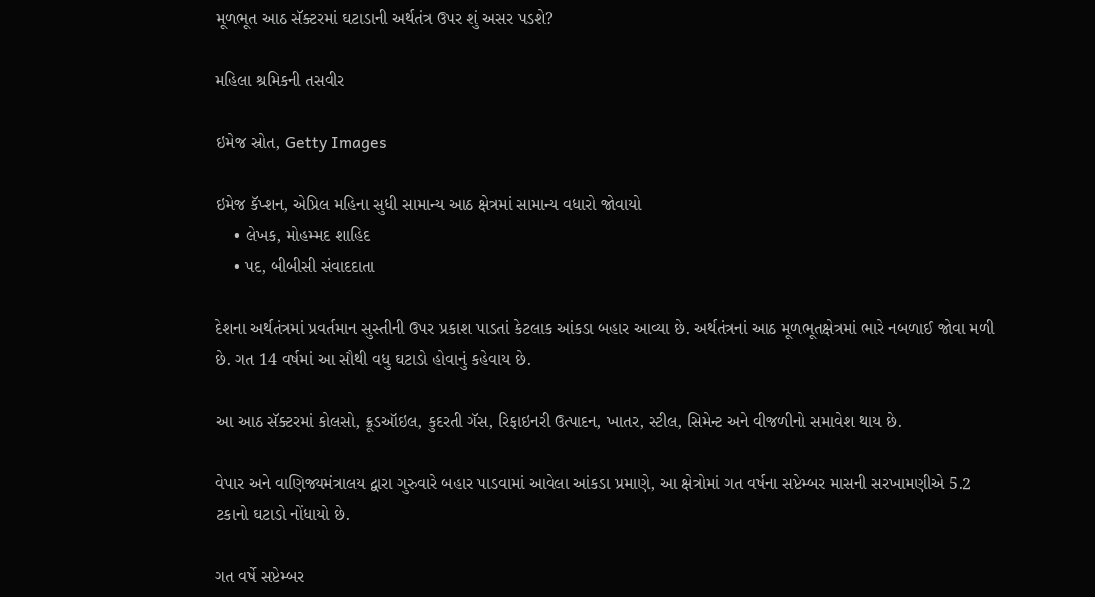મૂળભૂત આઠ સૅક્ટરમાં ઘટાડાની અર્થતંત્ર ઉપર શું અસર પડશે?

મહિલા શ્રમિકની તસવીર

ઇમેજ સ્રોત, Getty Images

ઇમેજ કૅપ્શન, એપ્રિલ મહિના સુધી સામાન્ય આઠ ક્ષેત્રમાં સામાન્ય વધારો જોવાયો
    • લેખક, મોહમ્મદ શાહિદ
    • પદ, બીબીસી સંવાદદાતા

દેશના અર્થતંત્રમાં પ્રવર્તમાન સુસ્તીની ઉપર પ્રકાશ પાડતાં કેટલાક આંકડા બહાર આવ્યા છે. અર્થતંત્રનાં આઠ મૂળભૂતક્ષેત્રમાં ભારે નબળાઈ જોવા મળી છે. ગત 14 વર્ષમાં આ સૌથી વધુ ઘટાડો હોવાનું કહેવાય છે.

આ આઠ સૅક્ટરમાં કોલસો, ક્રૂડઑઇલ, કુદરતી ગૅસ, રિફાઇનરી ઉત્પાદન, ખાતર, સ્ટીલ, સિમેન્ટ અને વીજળીનો સમાવેશ થાય છે.

વેપાર અને વાણિજ્યમંત્રાલય દ્વારા ગુરુવારે બહાર પાડવામાં આવેલા આંકડા પ્રમાણે, આ ક્ષેત્રોમાં ગત વર્ષના સપ્ટેમ્બર માસની સરખામણીએ 5.2 ટકાનો ઘટાડો નોંધાયો છે.

ગત વર્ષે સપ્ટેમ્બર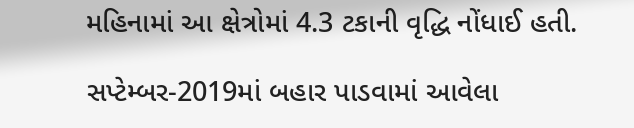મહિનામાં આ ક્ષેત્રોમાં 4.3 ટકાની વૃદ્ધિ નોંધાઈ હતી.

સપ્ટેમ્બર-2019માં બહાર પાડવામાં આવેલા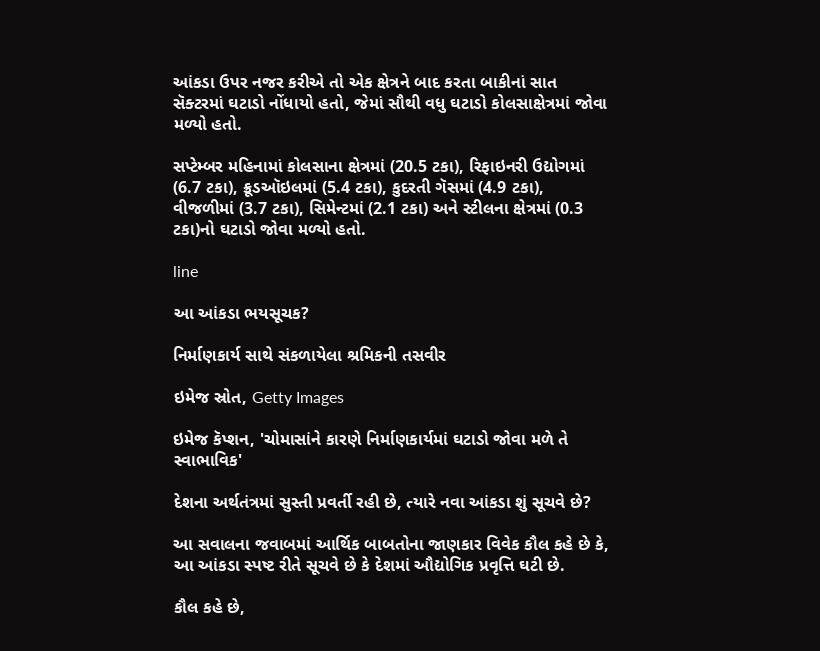આંકડા ઉપર નજર કરીએ તો એક ક્ષેત્રને બાદ કરતા બાકીનાં સાત સૅક્ટરમાં ઘટાડો નોંધાયો હતો, જેમાં સૌથી વધુ ઘટાડો કોલસાક્ષેત્રમાં જોવા મળ્યો હતો.

સપ્ટેમ્બર મહિનામાં કોલસાના ક્ષેત્રમાં (20.5 ટકા), રિફાઇનરી ઉદ્યોગમાં (6.7 ટકા), ક્રૂડઑઇલમાં (5.4 ટકા), કુદરતી ગૅસમાં (4.9 ટકા), વીજળીમાં (3.7 ટકા), સિમેન્ટમાં (2.1 ટકા) અને સ્ટીલના ક્ષેત્રમાં (0.3 ટકા)નો ઘટાડો જોવા મળ્યો હતો.

line

આ આંકડા ભયસૂચક?

નિર્માણકાર્ય સાથે સંકળાયેલા શ્રમિકની તસવીર

ઇમેજ સ્રોત, Getty Images

ઇમેજ કૅપ્શન, 'ચોમાસાંને કારણે નિર્માણકાર્યમાં ઘટાડો જોવા મળે તે સ્વાભાવિક'

દેશના અર્થતંત્રમાં સુસ્તી પ્રવર્તી રહી છે, ત્યારે નવા આંકડા શું સૂચવે છે?

આ સવાલના જવાબમાં આર્થિક બાબતોના જાણકાર વિવેક કૌલ કહે છે કે, આ આંકડા સ્પષ્ટ રીતે સૂચવે છે કે દેશમાં ઔદ્યોગિક પ્રવૃત્તિ ઘટી છે.

કૌલ કહે છે,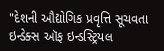"દેશની ઔદ્યોગિક પ્રવૃત્તિ સૂચવતા ઇન્ડેક્સ ઑફ ઇન્ડસ્ટ્રિયલ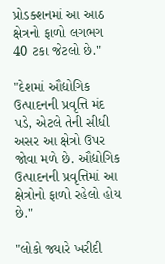પ્રોડક્શનમાં આ આઠ ક્ષેત્રનો ફાળો લગભગ 40 ટકા જેટલો છે."

"દેશમાં ઔદ્યોગિક ઉત્પાદનની પ્રવૃત્તિ મંદ પડે, એટલે તેની સીધી અસર આ ક્ષેત્રો ઉપર જોવા મળે છે. ઔદ્યોગિક ઉત્પાદનની પ્રવૃત્તિમાં આ ક્ષેત્રોનો ફાળો રહેલો હોય છે."

"લોકો જ્યારે ખરીદી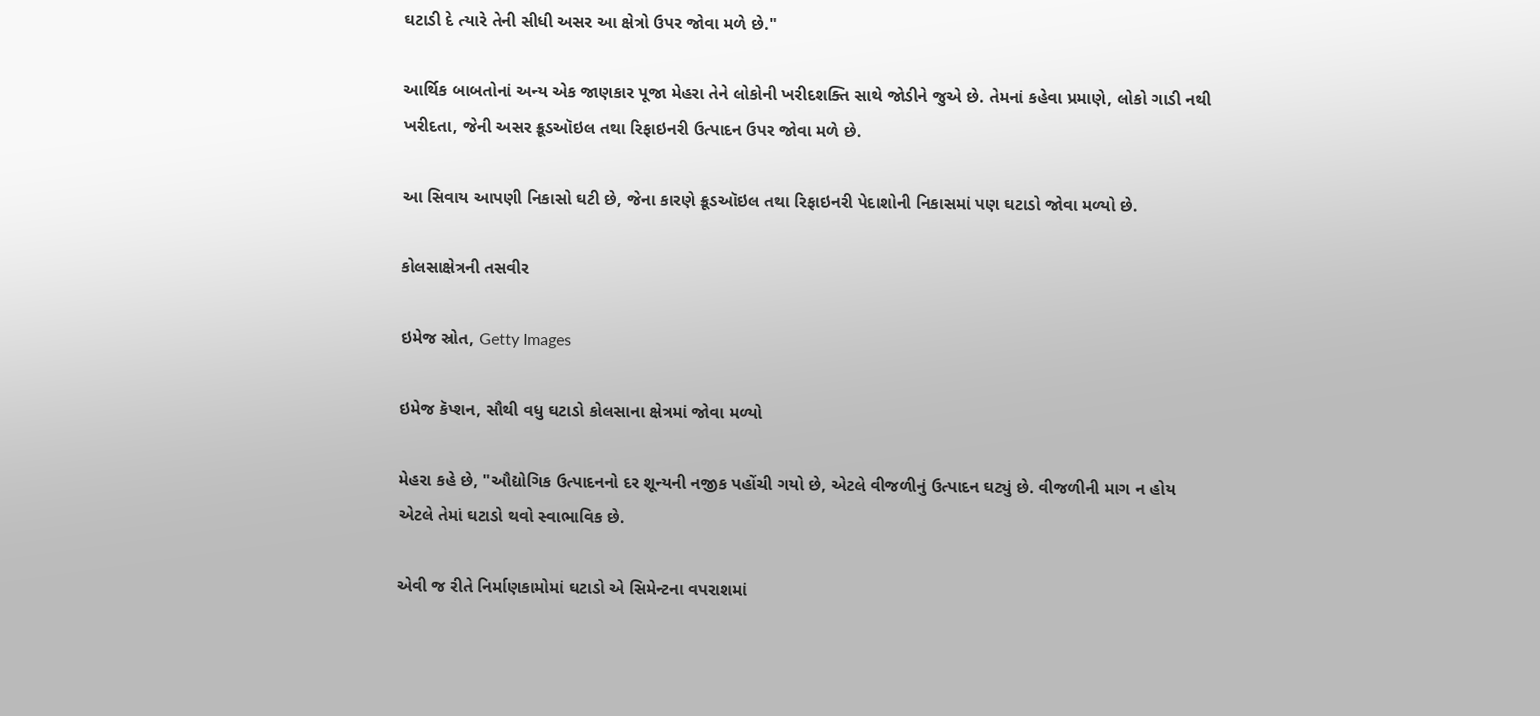ઘટાડી દે ત્યારે તેની સીધી અસર આ ક્ષેત્રો ઉપર જોવા મળે છે."

આર્થિક બાબતોનાં અન્ય એક જાણકાર પૂજા મેહરા તેને લોકોની ખરીદશક્તિ સાથે જોડીને જુએ છે. તેમનાં કહેવા પ્રમાણે, લોકો ગાડી નથી ખરીદતા, જેની અસર ક્રૂડઑઇલ તથા રિફાઇનરી ઉત્પાદન ઉપર જોવા મળે છે.

આ સિવાય આપણી નિકાસો ઘટી છે, જેના કારણે ક્રૂડઑઇલ તથા રિફાઇનરી પેદાશોની નિકાસમાં પણ ઘટાડો જોવા મળ્યો છે.

કોલસાક્ષેત્રની તસવીર

ઇમેજ સ્રોત, Getty Images

ઇમેજ કૅપ્શન, સૌથી વધુ ઘટાડો કોલસાના ક્ષેત્રમાં જોવા મળ્યો

મેહરા કહે છે, "ઔદ્યોગિક ઉત્પાદનનો દર શૂન્યની નજીક પહોંચી ગયો છે, એટલે વીજળીનું ઉત્પાદન ઘટ્યું છે. વીજળીની માગ ન હોય એટલે તેમાં ઘટાડો થવો સ્વાભાવિક છે.

એવી જ રીતે નિર્માણકામોમાં ઘટાડો એ સિમેન્ટના વપરાશમાં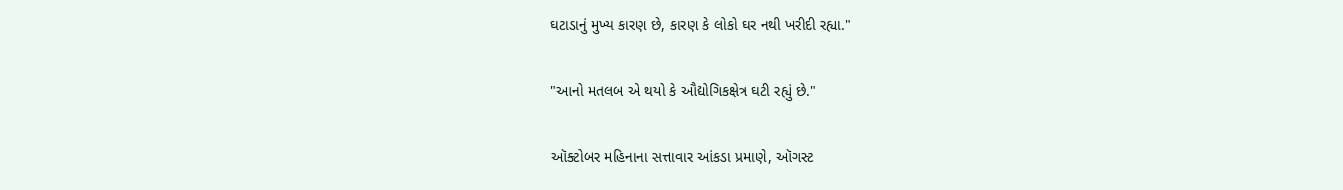ઘટાડાનું મુખ્ય કારણ છે, કારણ કે લોકો ઘર નથી ખરીદી રહ્યા."

"આનો મતલબ એ થયો કે ઔદ્યોગિકક્ષેત્ર ઘટી રહ્યું છે."

ઑક્ટોબર મહિનાના સત્તાવાર આંકડા પ્રમાણે, ઑગસ્ટ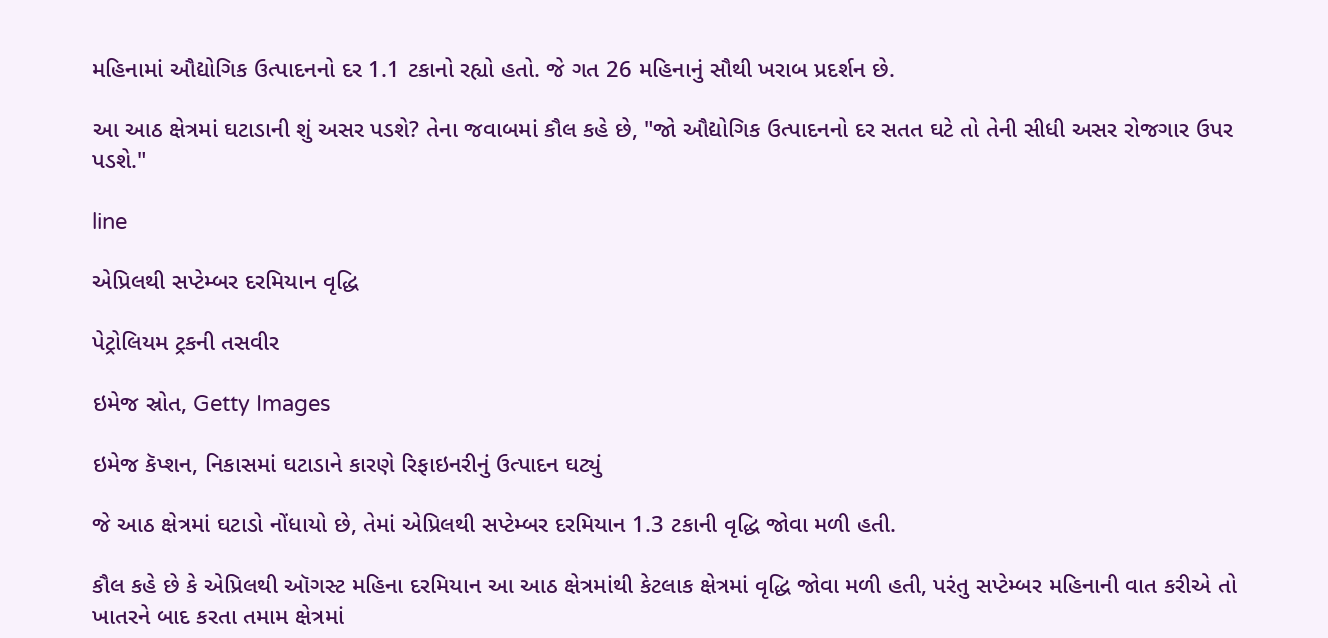મહિનામાં ઔદ્યોગિક ઉત્પાદનનો દર 1.1 ટકાનો રહ્યો હતો. જે ગત 26 મહિનાનું સૌથી ખરાબ પ્રદર્શન છે.

આ આઠ ક્ષેત્રમાં ઘટાડાની શું અસર પડશે? તેના જવાબમાં કૌલ કહે છે, "જો ઔદ્યોગિક ઉત્પાદનનો દર સતત ઘટે તો તેની સીધી અસર રોજગાર ઉપર પડશે."

line

એપ્રિલથી સપ્ટેમ્બર દરમિયાન વૃદ્ધિ

પેટ્રોલિયમ ટ્રકની તસવીર

ઇમેજ સ્રોત, Getty Images

ઇમેજ કૅપ્શન, નિકાસમાં ઘટાડાને કારણે રિફાઇનરીનું ઉત્પાદન ઘટ્યું

જે આઠ ક્ષેત્રમાં ઘટાડો નોંધાયો છે, તેમાં એપ્રિલથી સપ્ટેમ્બર દરમિયાન 1.3 ટકાની વૃદ્ધિ જોવા મળી હતી.

કૌલ કહે છે કે એપ્રિલથી ઑગસ્ટ મહિના દરમિયાન આ આઠ ક્ષેત્રમાંથી કેટલાક ક્ષેત્રમાં વૃદ્ધિ જોવા મળી હતી, પરંતુ સપ્ટેમ્બર મહિનાની વાત કરીએ તો ખાતરને બાદ કરતા તમામ ક્ષેત્રમાં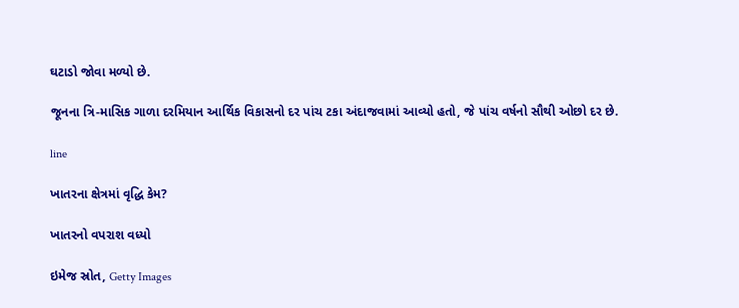ઘટાડો જોવા મળ્યો છે.

જૂનના ત્રિ-માસિક ગાળા દરમિયાન આર્થિક વિકાસનો દર પાંચ ટકા અંદાજવામાં આવ્યો હતો, જે પાંચ વર્ષનો સૌથી ઓછો દર છે.

line

ખાતરના ક્ષેત્રમાં વૃદ્ધિ કેમ?

ખાતરનો વપરાશ વધ્યો

ઇમેજ સ્રોત, Getty Images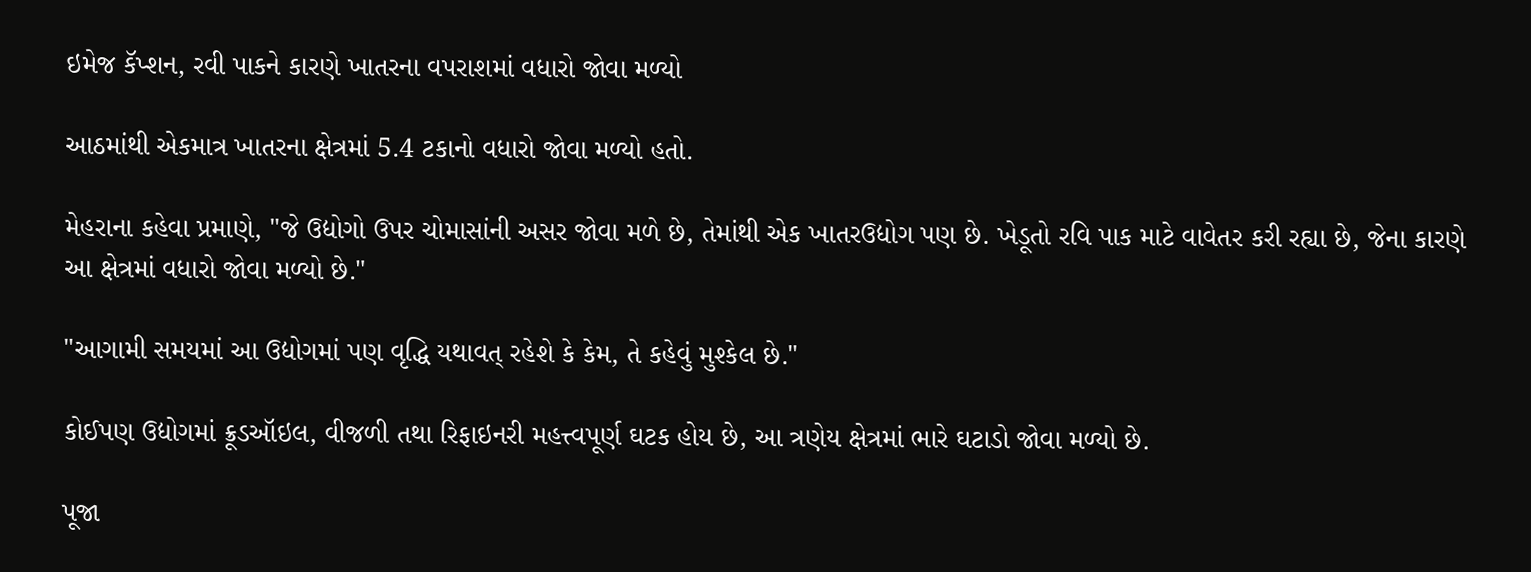ઇમેજ કૅપ્શન, રવી પાકને કારણે ખાતરના વપરાશમાં વધારો જોવા મળ્યો

આઠમાંથી એકમાત્ર ખાતરના ક્ષેત્રમાં 5.4 ટકાનો વધારો જોવા મળ્યો હતો.

મેહરાના કહેવા પ્રમાણે, "જે ઉદ્યોગો ઉપર ચોમાસાંની અસર જોવા મળે છે, તેમાંથી એક ખાતરઉદ્યોગ પણ છે. ખેડૂતો રવિ પાક માટે વાવેતર કરી રહ્યા છે, જેના કારણે આ ક્ષેત્રમાં વધારો જોવા મળ્યો છે."

"આગામી સમયમાં આ ઉદ્યોગમાં પણ વૃદ્ધિ યથાવત્ રહેશે કે કેમ, તે કહેવું મુશ્કેલ છે."

કોઈપણ ઉદ્યોગમાં ક્રૂડઑઇલ, વીજળી તથા રિફાઇનરી મહત્ત્વપૂર્ણ ઘટક હોય છે, આ ત્રણેય ક્ષેત્રમાં ભારે ઘટાડો જોવા મળ્યો છે.

પૂજા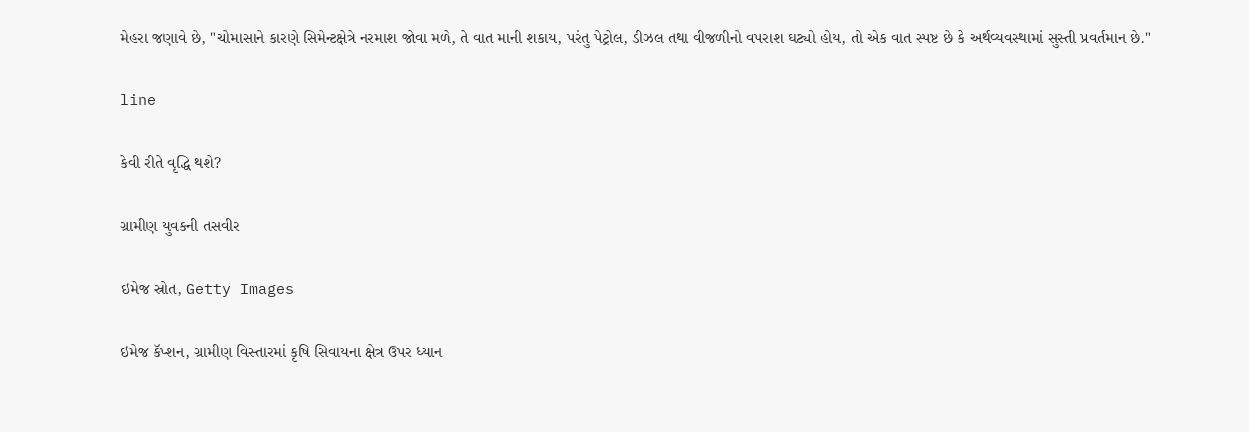મેહરા જણાવે છે, "ચોમાસાને કારણે સિમેન્ટક્ષેત્રે નરમાશ જોવા મળે, તે વાત માની શકાય, પરંતુ પેટ્રોલ, ડીઝલ તથા વીજળીનો વપરાશ ઘટ્યો હોય, તો એક વાત સ્પષ્ટ છે કે અર્થવ્યવસ્થામાં સુસ્તી પ્રવર્તમાન છે."

line

કેવી રીતે વૃદ્ધિ થશે?

ગ્રામીણ યુવકની તસવીર

ઇમેજ સ્રોત, Getty Images

ઇમેજ કૅપ્શન, ગ્રામીણ વિસ્તારમાં કૃષિ સિવાયના ક્ષેત્ર ઉપર ધ્યાન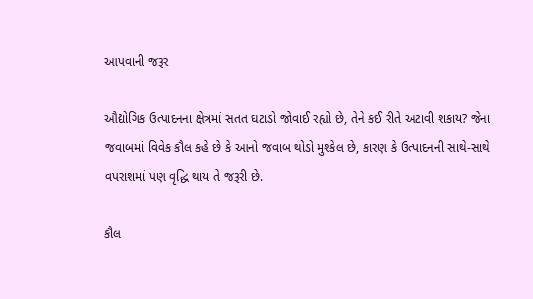આપવાની જરૂર

ઔદ્યોગિક ઉત્પાદનના ક્ષેત્રમાં સતત ઘટાડો જોવાઈ રહ્યો છે, તેને કઈ રીતે અટાવી શકાય? જેના જવાબમાં વિવેક કૌલ કહે છે કે આનો જવાબ થોડો મુશ્કેલ છે, કારણ કે ઉત્પાદનની સાથે-સાથે વપરાશમાં પણ વૃદ્ધિ થાય તે જરૂરી છે.

કૌલ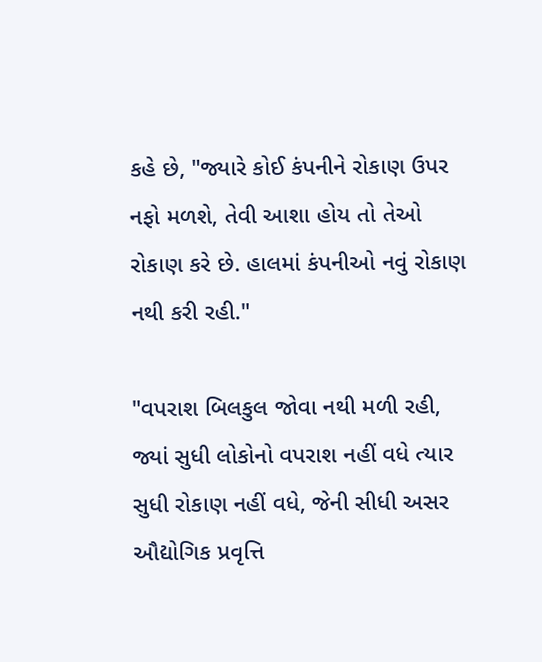કહે છે, "જ્યારે કોઈ કંપનીને રોકાણ ઉપર નફો મળશે, તેવી આશા હોય તો તેઓ રોકાણ કરે છે. હાલમાં કંપનીઓ નવું રોકાણ નથી કરી રહી."

"વપરાશ બિલકુલ જોવા નથી મળી રહી, જ્યાં સુધી લોકોનો વપરાશ નહીં વધે ત્યાર સુધી રોકાણ નહીં વધે, જેની સીધી અસર ઔદ્યોગિક પ્રવૃત્તિ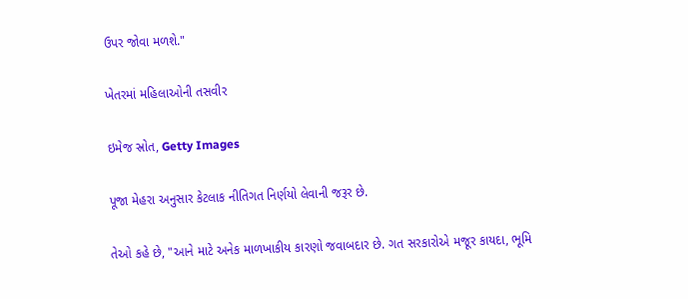ઉપર જોવા મળશે."

ખેતરમાં મહિલાઓની તસવીર

ઇમેજ સ્રોત, Getty Images

પૂજા મેહરા અનુસાર કેટલાક નીતિગત નિર્ણયો લેવાની જરૂર છે.

તેઓ કહે છે, "આને માટે અનેક માળખાકીય કારણો જવાબદાર છે. ગત સરકારોએ મજૂર કાયદા, ભૂમિ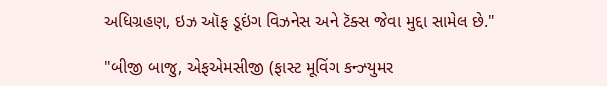અધિગ્રહણ, ઇઝ ઑફ ડૂઇંગ વિઝનેસ અને ટૅક્સ જેવા મુદ્દા સામેલ છે."

"બીજી બાજુ, એફએમસીજી (ફાસ્ટ મૂવિંગ કન્ઝ્યુમર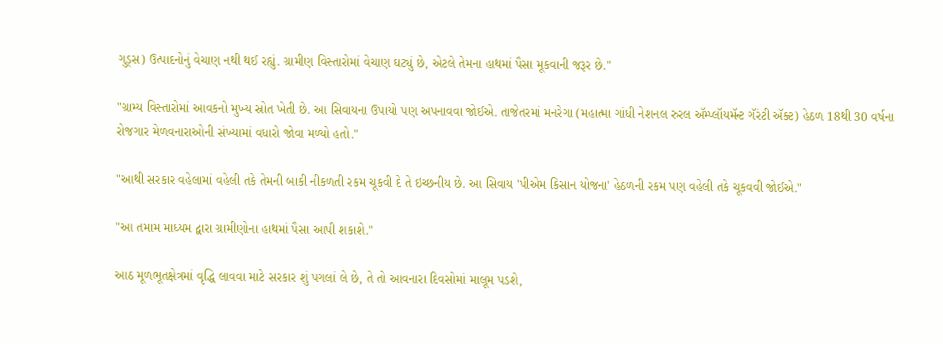ગુડ્સ) ઉત્પાદનોનું વેચાણ નથી થઈ રહ્યું. ગ્રામીણ વિસ્તારોમાં વેચાણ ઘટ્યું છે, એટલે તેમના હાથમાં પૈસા મૂકવાની જરૂર છે."

"ગ્રામ્ય વિસ્તારોમાં આવકનો મુખ્ય સ્રોત ખેતી છે. આ સિવાયના ઉપાયો પણ અપનાવવા જોઈએ. તાજેતરમાં મનરેગા (મહાત્મા ગાંધી નેશનલ રુરલ ઍમ્પ્લૉયમૅન્ટ ગૅરંટી ઍક્ટ) હેઠળ 18થી 30 વર્ષના રોજગાર મેળવનારાઓની સંખ્યામાં વધારો જોવા મળ્યો હતો."

"આથી સરકાર વહેલામાં વહેલી તકે તેમની બાકી નીકળતી રકમ ચૂકવી દે તે ઇચ્છનીય છે. આ સિવાય 'પીએમ કિસાન યોજના' હેઠળની રકમ પણ વહેલી તકે ચૂકવવી જોઈએ."

"આ તમામ માધ્યમ દ્વારા ગ્રામીણોના હાથમાં પૈસા આપી શકાશે."

આઠ મૂળભૂતક્ષેત્રમાં વૃદ્ધિ લાવવા માટે સરકાર શું પગલાં લે છે, તે તો આવનારા દિવસોમાં માલૂમ પડશે,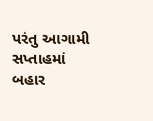પરંતુ આગામી સપ્તાહમાં બહાર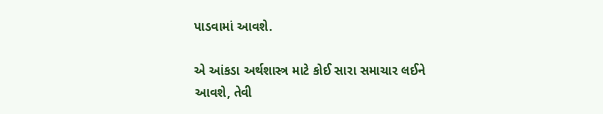પાડવામાં આવશે.

એ આંકડા અર્થશાસ્ત્ર માટે કોઈ સારા સમાચાર લઈને આવશે, તેવી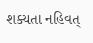શક્યતા નહિવત્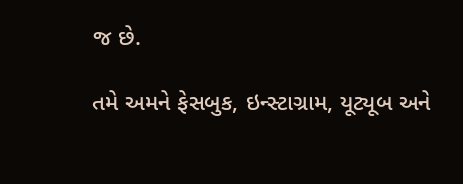જ છે.

તમે અમને ફેસબુક, ઇન્સ્ટાગ્રામ, યૂટ્યૂબ અને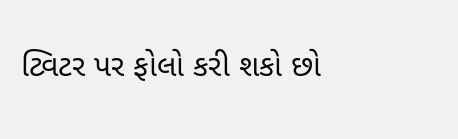ટ્વિટર પર ફોલો કરી શકો છો